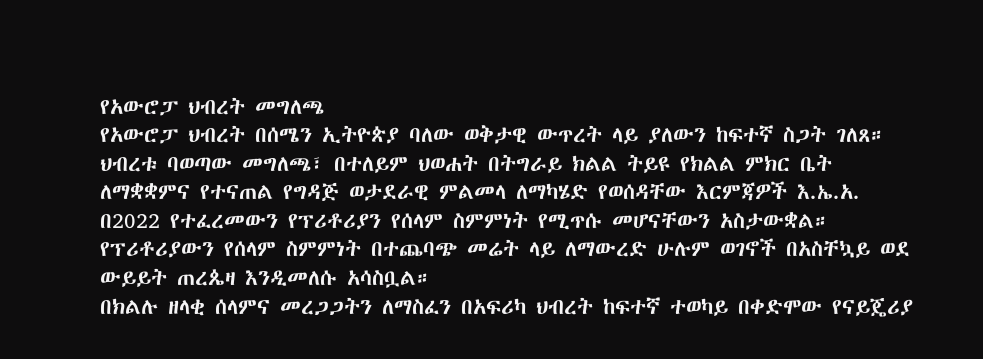የአውሮፓ ህብረት መግለጫ
የአውሮፓ ህብረት በሰሜን ኢትዮጵያ ባለው ወቅታዊ ውጥረት ላይ ያለውን ከፍተኛ ስጋት ገለጸ።
ህብረቱ ባወጣው መግለጫ፣ በተለይም ህወሐት በትግራይ ክልል ትይዩ የክልል ምክር ቤት ለማቋቋምና የተናጠል የግዳጅ ወታደራዊ ምልመላ ለማካሄድ የወሰዳቸው እርምጃዎች እ.ኤ.አ. በ2022 የተፈረመውን የፕሪቶሪያን የሰላም ስምምነት የሚጥሱ መሆናቸውን አስታውቋል።
የፕሪቶሪያውን የሰላም ስምምነት በተጨባጭ መሬት ላይ ለማውረድ ሁሉም ወገኖች በአስቸኳይ ወደ ውይይት ጠረጴዛ እንዲመለሱ አሳስቧል።
በክልሉ ዘላቂ ሰላምና መረጋጋትን ለማስፈን በአፍሪካ ህብረት ከፍተኛ ተወካይ በቀድሞው የናይጄሪያ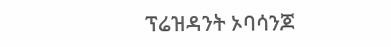ፕሬዝዳንት ኦባሳንጆ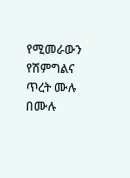የሚመራውን የሽምግልና ጥረት ሙሉ በሙሉ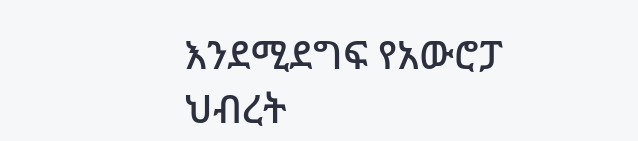እንደሚደግፍ የአውሮፓ ህብረት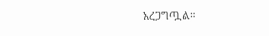አረጋግጧል።